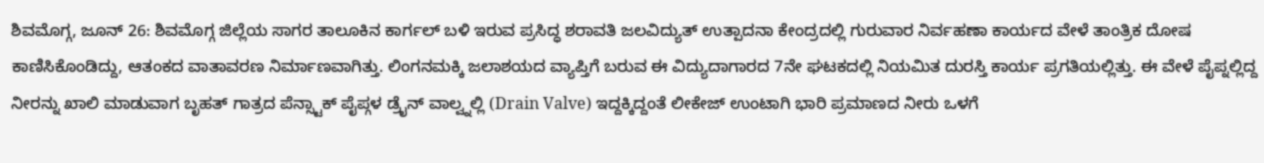ಶಿವಮೊಗ್ಗ, ಜೂನ್ 26: ಶಿವಮೊಗ್ಗ ಜಿಲ್ಲೆಯ ಸಾಗರ ತಾಲೂಕಿನ ಕಾರ್ಗಲ್ ಬಳಿ ಇರುವ ಪ್ರಸಿದ್ಧ ಶರಾವತಿ ಜಲವಿದ್ಯುತ್ ಉತ್ಪಾದನಾ ಕೇಂದ್ರದಲ್ಲಿ ಗುರುವಾರ ನಿರ್ವಹಣಾ ಕಾರ್ಯದ ವೇಳೆ ತಾಂತ್ರಿಕ ದೋಷ ಕಾಣಿಸಿಕೊಂಡಿದ್ದು, ಆತಂಕದ ವಾತಾವರಣ ನಿರ್ಮಾಣವಾಗಿತ್ತು. ಲಿಂಗನಮಕ್ಕಿ ಜಲಾಶಯದ ವ್ಯಾಪ್ತಿಗೆ ಬರುವ ಈ ವಿದ್ಯುದಾಗಾರದ 7ನೇ ಘಟಕದಲ್ಲಿ ನಿಯಮಿತ ದುರಸ್ತಿ ಕಾರ್ಯ ಪ್ರಗತಿಯಲ್ಲಿತ್ತು. ಈ ವೇಳೆ ಪೈಪ್ನಲ್ಲಿದ್ದ ನೀರನ್ನು ಖಾಲಿ ಮಾಡುವಾಗ ಬೃಹತ್ ಗಾತ್ರದ ಪೆನ್ಸ್ಟಾಕ್ ಪೈಪ್ಗಳ ಡ್ರೈನ್ ವಾಲ್ವ್ನಲ್ಲಿ (Drain Valve) ಇದ್ದಕ್ಕಿದ್ದಂತೆ ಲೀಕೇಜ್ ಉಂಟಾಗಿ ಭಾರಿ ಪ್ರಮಾಣದ ನೀರು ಒಳಗೆ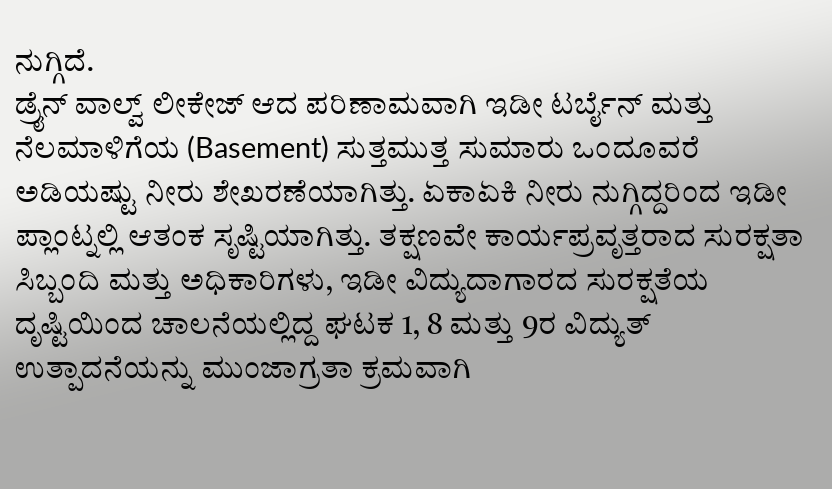ನುಗ್ಗಿದೆ.
ಡ್ರೈನ್ ವಾಲ್ವ್ ಲೀಕೇಜ್ ಆದ ಪರಿಣಾಮವಾಗಿ ಇಡೀ ಟರ್ಬೈನ್ ಮತ್ತು ನೆಲಮಾಳಿಗೆಯ (Basement) ಸುತ್ತಮುತ್ತ ಸುಮಾರು ಒಂದೂವರೆ ಅಡಿಯಷ್ಟು ನೀರು ಶೇಖರಣೆಯಾಗಿತ್ತು. ಏಕಾಏಕಿ ನೀರು ನುಗ್ಗಿದ್ದರಿಂದ ಇಡೀ ಪ್ಲಾಂಟ್ನಲ್ಲಿ ಆತಂಕ ಸೃಷ್ಟಿಯಾಗಿತ್ತು. ತಕ್ಷಣವೇ ಕಾರ್ಯಪ್ರವೃತ್ತರಾದ ಸುರಕ್ಷತಾ ಸಿಬ್ಬಂದಿ ಮತ್ತು ಅಧಿಕಾರಿಗಳು, ಇಡೀ ವಿದ್ಯುದಾಗಾರದ ಸುರಕ್ಷತೆಯ ದೃಷ್ಟಿಯಿಂದ ಚಾಲನೆಯಲ್ಲಿದ್ದ ಘಟಕ 1, 8 ಮತ್ತು 9ರ ವಿದ್ಯುತ್ ಉತ್ಪಾದನೆಯನ್ನು ಮುಂಜಾಗ್ರತಾ ಕ್ರಮವಾಗಿ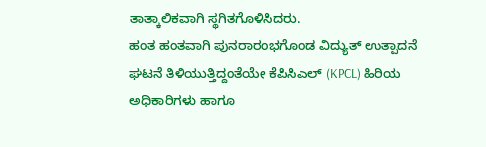ತಾತ್ಕಾಲಿಕವಾಗಿ ಸ್ಥಗಿತಗೊಳಿಸಿದರು.
ಹಂತ ಹಂತವಾಗಿ ಪುನರಾರಂಭಗೊಂಡ ವಿದ್ಯುತ್ ಉತ್ಪಾದನೆ
ಘಟನೆ ತಿಳಿಯುತ್ತಿದ್ದಂತೆಯೇ ಕೆಪಿಸಿಎಲ್ (KPCL) ಹಿರಿಯ ಅಧಿಕಾರಿಗಳು ಹಾಗೂ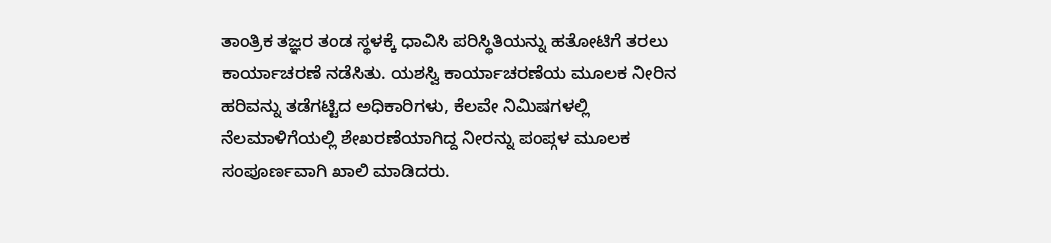ತಾಂತ್ರಿಕ ತಜ್ಞರ ತಂಡ ಸ್ಥಳಕ್ಕೆ ಧಾವಿಸಿ ಪರಿಸ್ಥಿತಿಯನ್ನು ಹತೋಟಿಗೆ ತರಲು ಕಾರ್ಯಾಚರಣೆ ನಡೆಸಿತು. ಯಶಸ್ವಿ ಕಾರ್ಯಾಚರಣೆಯ ಮೂಲಕ ನೀರಿನ ಹರಿವನ್ನು ತಡೆಗಟ್ಟಿದ ಅಧಿಕಾರಿಗಳು, ಕೆಲವೇ ನಿಮಿಷಗಳಲ್ಲಿ ನೆಲಮಾಳಿಗೆಯಲ್ಲಿ ಶೇಖರಣೆಯಾಗಿದ್ದ ನೀರನ್ನು ಪಂಪ್ಗಳ ಮೂಲಕ ಸಂಪೂರ್ಣವಾಗಿ ಖಾಲಿ ಮಾಡಿದರು.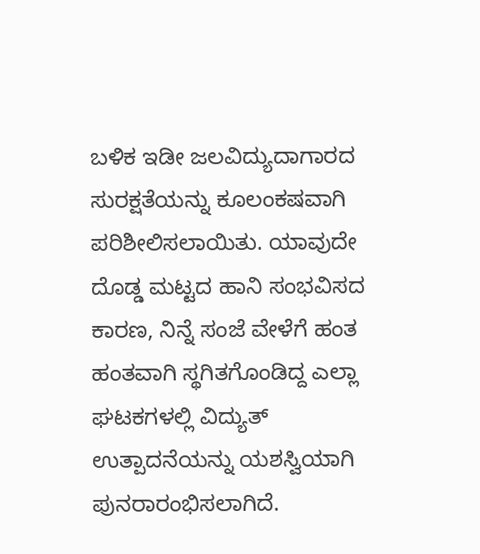ಬಳಿಕ ಇಡೀ ಜಲವಿದ್ಯುದಾಗಾರದ ಸುರಕ್ಷತೆಯನ್ನು ಕೂಲಂಕಷವಾಗಿ ಪರಿಶೀಲಿಸಲಾಯಿತು. ಯಾವುದೇ ದೊಡ್ಡ ಮಟ್ಟದ ಹಾನಿ ಸಂಭವಿಸದ ಕಾರಣ, ನಿನ್ನೆ ಸಂಜೆ ವೇಳೆಗೆ ಹಂತ ಹಂತವಾಗಿ ಸ್ಥಗಿತಗೊಂಡಿದ್ದ ಎಲ್ಲಾ ಘಟಕಗಳಲ್ಲಿ ವಿದ್ಯುತ್ ಉತ್ಪಾದನೆಯನ್ನು ಯಶಸ್ವಿಯಾಗಿ ಪುನರಾರಂಭಿಸಲಾಗಿದೆ.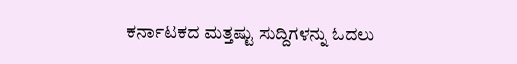ಕರ್ನಾಟಕದ ಮತ್ತಷ್ಟು ಸುದ್ದಿಗಳನ್ನು ಓದಲು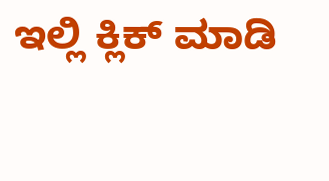ಇಲ್ಲಿ ಕ್ಲಿಕ್ ಮಾಡಿ